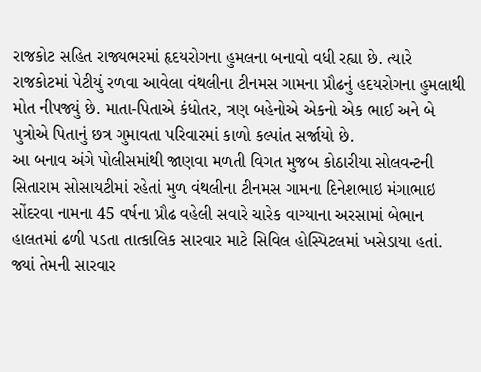રાજકોટ સહિત રાજ્યભરમાં હૃદયરોગના હુમલના બનાવો વધી રહ્યા છે. ત્યારે રાજકોટમાં પેટીયું રળવા આવેલા વંથલીના ટીનમસ ગામના પ્રૌઢનું હદયરોગના હુમલાથી મોત નીપજ્યું છે. માતા-પિતાએ કંધોતર, ત્રણ બહેનોએ એકનો એક ભાઈ અને બે પુત્રોએ પિતાનું છત્ર ગુમાવતા પરિવારમાં કાળો કલ્પાંત સર્જાયો છે.
આ બનાવ અંગે પોલીસમાંથી જાણવા મળતી વિગત મુજબ કોઠારીયા સોલવન્ટની સિતારામ સોસાયટીમાં રહેતાં મુળ વંથલીના ટીનમસ ગામના દિનેશભાઇ મંગાભાઇ સોંદરવા નામના 45 વર્ષના પ્રૌઢ વહેલી સવારે ચારેક વાગ્યાના અરસામાં બેભાન હાલતમાં ઢળી પડતા તાત્કાલિક સારવાર માટે સિવિલ હોસ્પિટલમાં ખસેડાયા હતાં. જ્યાં તેમની સારવાર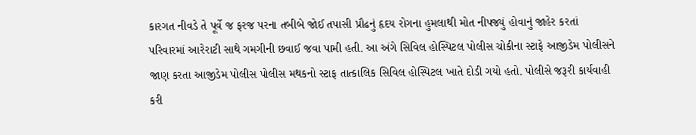કારગત નીવડે તે પૂર્વે જ ફરજ પરના તબીબે જોઈ તપાસી પ્રૌઢનું હૃદય રોગના હુમલાથી મોત નીપજ્યું હોવાનું જાહેર કરતાં પરિવારમાં આરેરાટી સાથે ગમગીની છવાઈ જવા પામી હતી. આ અંગે સિવિલ હોસ્પિટલ પોલીસ ચોકીના સ્ટાફે આજીડેમ પોલીસને જાણ કરતા આજીડેમ પોલીસ પોલીસ મથકનો સ્ટાફ તાત્કાલિક સિવિલ હોસ્પિટલ ખાતે દોડી ગયો હતો. પોલીસે જરૂરી કાર્યવાહી કરી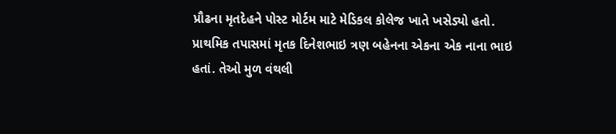પ્રૌઢના મૃતદેહને પોસ્ટ મોર્ટમ માટે મેડિકલ કોલેજ ખાતે ખસેડ્યો હતો.
પ્રાથમિક તપાસમાં મૃતક દિનેશભાઇ ત્રણ બહેનના એકના એક નાના ભાઇ હતાં. તેઓ મુળ વંથલી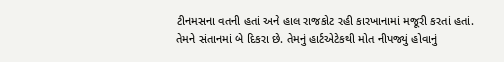ટીનમસના વતની હતાં અને હાલ રાજકોટ રહી કારખાનામાં મજૂરી કરતાં હતાં. તેમને સંતાનમાં બે દિકરા છે. તેમનું હાર્ટએટેકથી મોત નીપજ્યું હોવાનું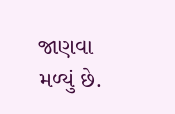જાણવા મળ્યું છે.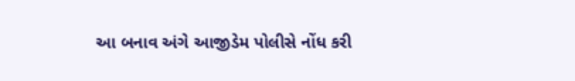આ બનાવ અંગે આજીડેમ પોલીસે નોંધ કરી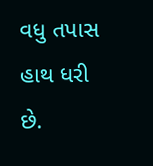વધુ તપાસ હાથ ધરી છે.